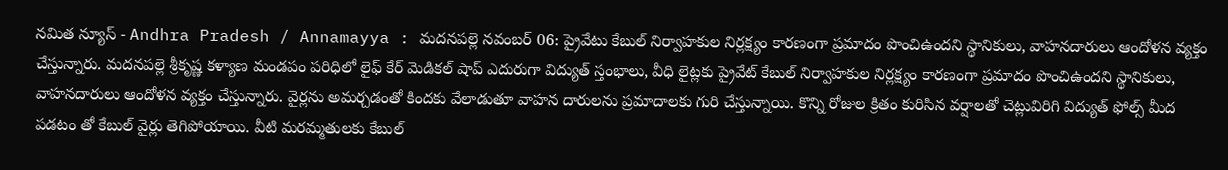నమిత న్యూస్ - Andhra Pradesh / Annamayya : మదనపల్లె నవంబర్ 06: ప్రైవేటు కేబుల్ నిర్వాహకుల నిర్లక్ష్యం కారణంగా ప్రమాదం పొంచిఉందని స్థానికులు, వాహనదారులు ఆందోళన వ్యక్తం చేస్తున్నారు. మదనపల్లె శ్రీకృష్ణ కళ్యాణ మండపం పరిధిలో లైఫ్ కేర్ మెడికల్ షాప్ ఎదురుగా విద్యుత్ స్తంభాలు, వీధి లైట్లకు ప్రైవేట్ కేబుల్ నిర్వాహకుల నిర్లక్ష్యం కారణంగా ప్రమాదం పొంచిఉందని స్థానికులు, వాహనదారులు ఆందోళన వ్యక్తం చేస్తున్నారు. వైర్లను అమర్చడంతో కిందకు వేలాడుతూ వాహన దారులను ప్రమాదాలకు గురి చేస్తున్నాయి. కొన్ని రోజుల క్రితం కురిసిన వర్షాలతో చెట్లువిరిగి విద్యుత్ ఫోల్స్ మీద పడటం తో కేబుల్ వైర్లు తెగిపోయాయి. వీటి మరమ్మతులకు కేబుల్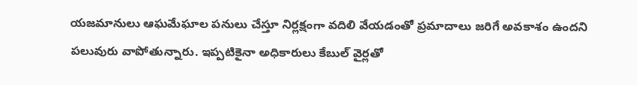యజమానులు ఆఘమేఘాల పనులు చేస్తూ నిర్లక్షంగా వదిలి వేయడంతో ప్రమాదాలు జరిగే అవకాశం ఉందని పలువురు వాపోతున్నారు. ఇప్పటికైనా అధికారులు కేబుల్ వైర్లతో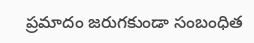ప్రమాదం జరుగకుండా సంబంధిత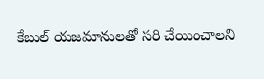కేబుల్ యజమానులతో సరి చేయించాలని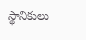స్థానికులు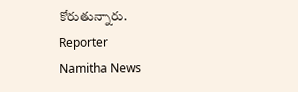కోరుతున్నారు.
Reporter
Namitha News